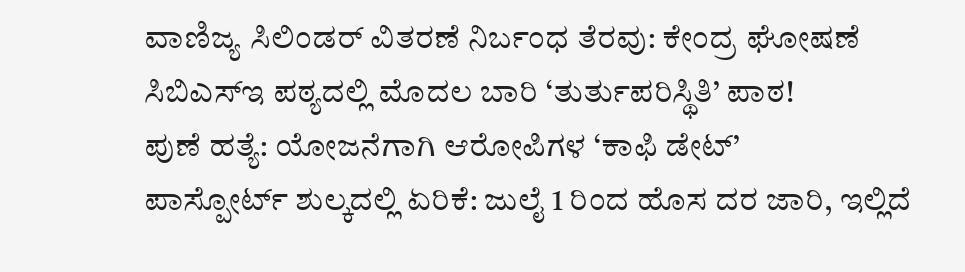ವಾಣಿಜ್ಯ ಸಿಲಿಂಡರ್ ವಿತರಣೆ ನಿರ್ಬಂಧ ತೆರವು: ಕೇಂದ್ರ ಘೋಷಣೆ
ಸಿಬಿಎಸ್ಇ ಪಠ್ಯದಲ್ಲಿ ಮೊದಲ ಬಾರಿ ‘ತುರ್ತುಪರಿಸ್ಥಿತಿ’ ಪಾಠ!
ಪುಣೆ ಹತ್ಯೆ: ಯೋಜನೆಗಾಗಿ ಆರೋಪಿಗಳ ‘ಕಾಫಿ ಡೇಟ್’
ಪಾಸ್ಪೋರ್ಟ್ ಶುಲ್ಕದಲ್ಲಿ ಏರಿಕೆ: ಜುಲೈ 1 ರಿಂದ ಹೊಸ ದರ ಜಾರಿ, ಇಲ್ಲಿದೆ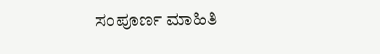ಸಂಪೂರ್ಣ ಮಾಹಿತಿ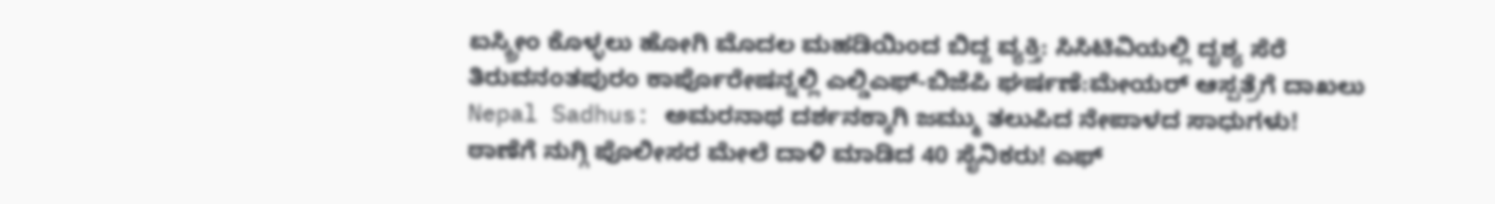ಐಸ್ಕ್ರೀಂ ಕೊಳ್ಳಲು ಹೋಗಿ ಮೊದಲ ಮಹಡಿಯಿಂದ ಬಿದ್ದ ವ್ಯಕ್ತಿ: ಸಿಸಿಟಿವಿಯಲ್ಲಿ ದೃಶ್ಯ ಸೆರೆ
ತಿರುವನಂತಪುರಂ ಕಾರ್ಪೊರೇಷನ್ನಲ್ಲಿ ಎಲ್ಡಿಎಫ್-ಬಿಜೆಪಿ ಘರ್ಷಣೆ:ಮೇಯರ್ ಆಸ್ಪತ್ರೆಗೆ ದಾಖಲು
Nepal Sadhus: ಅಮರನಾಥ ದರ್ಶನಕ್ಕಾಗಿ ಜಮ್ಮು ತಲುಪಿದ ನೇಪಾಳದ ಸಾಧುಗಳು!
ಠಾಣೆಗೆ ನುಗ್ಗಿ ಪೊಲೀಸರ ಮೇಲೆ ದಾಳಿ ಮಾಡಿದ 40 ಸೈನಿಕರು! ಎಫ್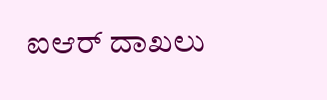ಐಆರ್ ದಾಖಲು